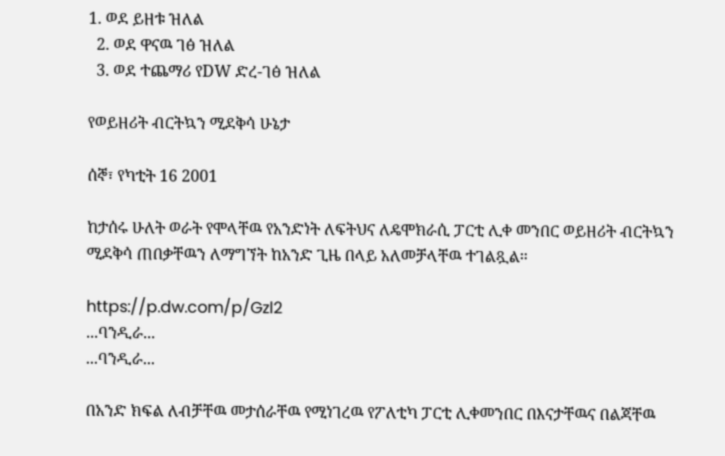1. ወደ ይዘቱ ዝለል
  2. ወደ ዋናዉ ገፅ ዝለል
  3. ወደ ተጨማሪ የDW ድረ-ገፅ ዝለል

የወይዘሪት ብርትኳን ሚደቅሳ ሁኔታ

ሰኞ፣ የካቲት 16 2001

ከታሰሩ ሁለት ወራት የሞላቸዉ የአንድነት ለፍትህና ለዴሞክራሲ ፓርቲ ሊቀ መንበር ወይዘሪት ብርትኳን ሚደቅሳ ጠበቃቸዉን ለማግኘት ከአንድ ጊዜ በላይ አለመቻላቸዉ ተገልጿል።

https://p.dw.com/p/Gzl2
...ባንዲራ...
...ባንዲራ...

በአንድ ክፍል ለብቻቸዉ መታሰራቸዉ የሚነገረዉ የፖለቲካ ፓርቲ ሊቀመንበር በእናታቸዉና በልጃቸዉ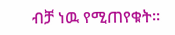ብቻ ነዉ የሚጠየቁት።